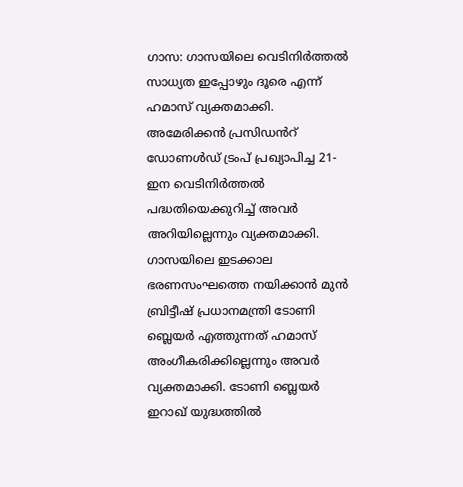ഗാസ: ഗാസയിലെ വെടിനിർത്തൽ സാധ്യത ഇപ്പോഴും ദൂരെ എന്ന് ഹമാസ് വ്യക്തമാക്കി. അമേരിക്കൻ പ്രസിഡൻറ് ഡോണൾഡ് ട്രംപ് പ്രഖ്യാപിച്ച 21-ഇന വെടിനിർത്തൽ പദ്ധതിയെക്കുറിച്ച് അവർ അറിയില്ലെന്നും വ്യക്തമാക്കി.
ഗാസയിലെ ഇടക്കാല ഭരണസംഘത്തെ നയിക്കാൻ മുൻ ബ്രിട്ടീഷ് പ്രധാനമന്ത്രി ടോണി ബ്ലെയർ എത്തുന്നത് ഹമാസ് അംഗീകരിക്കില്ലെന്നും അവർ വ്യക്തമാക്കി. ടോണി ബ്ലെയർ ഇറാഖ് യുദ്ധത്തിൽ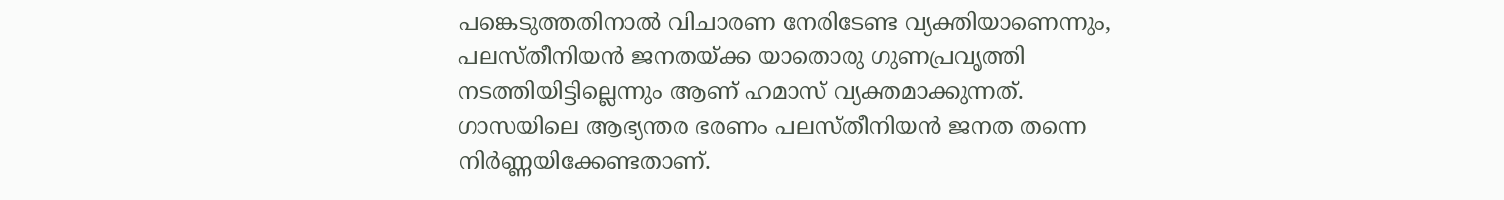പങ്കെടുത്തതിനാൽ വിചാരണ നേരിടേണ്ട വ്യക്തിയാണെന്നും, പലസ്തീനിയൻ ജനതയ്ക്ക യാതൊരു ഗുണപ്രവൃത്തി നടത്തിയിട്ടില്ലെന്നും ആണ് ഹമാസ് വ്യക്തമാക്കുന്നത്.
ഗാസയിലെ ആഭ്യന്തര ഭരണം പലസ്തീനിയൻ ജനത തന്നെ നിർണ്ണയിക്കേണ്ടതാണ്.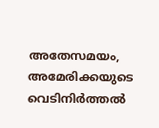അതേസമയം, അമേരിക്കയുടെ വെടിനിർത്തൽ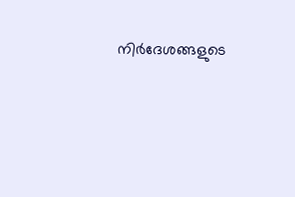നിർദേശങ്ങളുടെ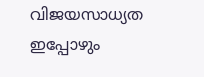വിജയസാധ്യത ഇപ്പോഴും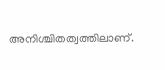അനിശ്ചിതത്വത്തിലാണ്.